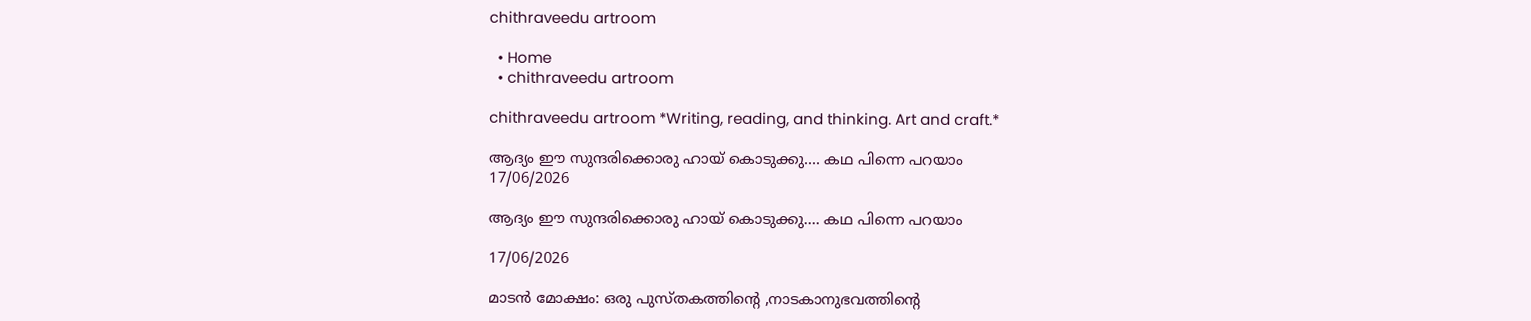chithraveedu artroom

  • Home
  • chithraveedu artroom

chithraveedu artroom *Writing, reading, and thinking. Art and craft.*

ആദ്യം ഈ സുന്ദരിക്കൊരു ഹായ് കൊടുക്കു.... കഥ പിന്നെ പറയാം
17/06/2026

ആദ്യം ഈ സുന്ദരിക്കൊരു ഹായ് കൊടുക്കു.... കഥ പിന്നെ പറയാം

17/06/2026

മാടൻ മോക്ഷം: ഒരു പുസ്തകത്തിൻ്റെ ,നാടകാനുഭവത്തിന്റെ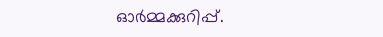ഓർമ്മക്കുറിപ്പ്.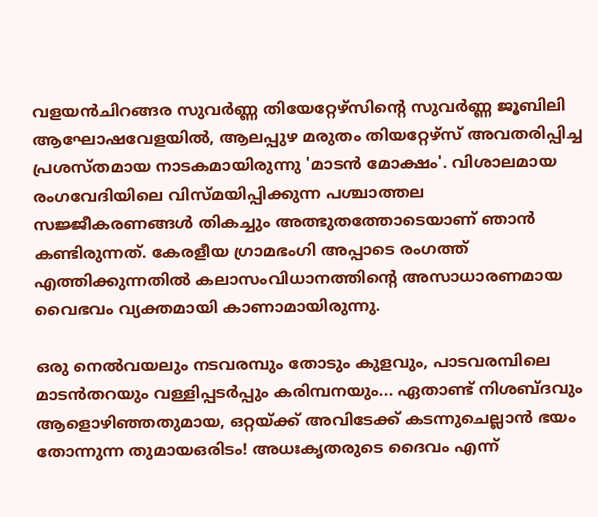വളയൻചിറങ്ങര സുവർണ്ണ തിയേറ്റേഴ്സിന്റെ സുവർണ്ണ ജൂബിലി ആഘോഷവേളയിൽ, ആലപ്പുഴ മരുതം തിയറ്റേഴ്സ് അവതരിപ്പിച്ച പ്രശസ്തമായ നാടകമായിരുന്നു 'മാടൻ മോക്ഷം'. വിശാലമായ രംഗവേദിയിലെ വിസ്മയിപ്പിക്കുന്ന പശ്ചാത്തല സജ്ജീകരണങ്ങൾ തികച്ചും അത്ഭുതത്തോടെയാണ് ഞാൻ കണ്ടിരുന്നത്. കേരളീയ ഗ്രാമഭംഗി അപ്പാടെ രംഗത്ത് എത്തിക്കുന്നതിൽ കലാസംവിധാനത്തിന്റെ അസാധാരണമായ വൈഭവം വ്യക്തമായി കാണാമായിരുന്നു.

ഒരു നെൽവയലും നടവരമ്പും തോടും കുളവും, പാടവരമ്പിലെ മാടൻതറയും വള്ളിപ്പടർപ്പും കരിമ്പനയും... ഏതാണ്ട് നിശബ്ദവും ആളൊഴിഞ്ഞതുമായ, ഒറ്റയ്ക്ക് അവിടേക്ക് കടന്നുചെല്ലാൻ ഭയം തോന്നുന്ന തുമായഒരിടം! അധഃകൃതരുടെ ദൈവം എന്ന്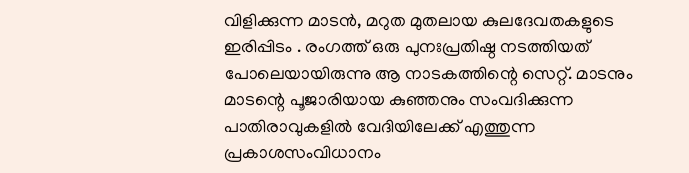വിളിക്കുന്ന മാടൻ, മറുത മുതലായ കുലദേവതകളുടെ ഇരിപ്പിടം . രംഗത്ത് ഒരു പുനഃപ്രതിഷ്ഠ നടത്തിയത് പോലെയായിരുന്നു ആ നാടകത്തിന്റെ സെറ്റ്. മാടനും മാടന്റെ പൂജാരിയായ കുഞ്ഞനും സംവദിക്കുന്ന പാതിരാവുകളിൽ വേദിയിലേക്ക് എത്തുന്ന പ്രകാശസംവിധാനം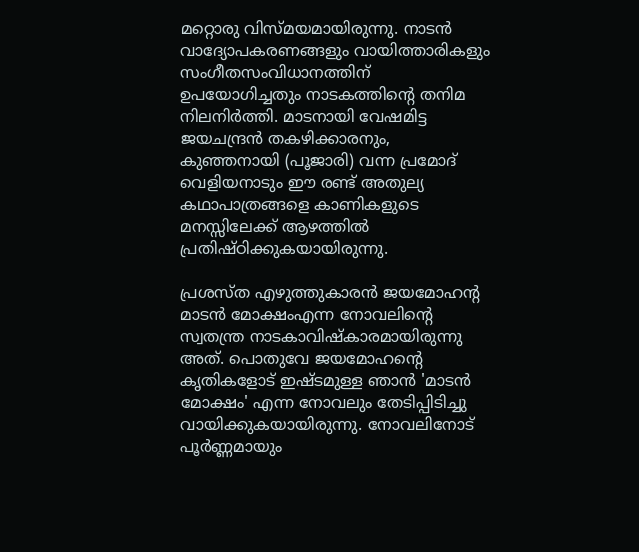മറ്റൊരു വിസ്മയമായിരുന്നു. നാടൻ വാദ്യോപകരണങ്ങളും വായിത്താരികളും സംഗീതസംവിധാനത്തിന് ഉപയോഗിച്ചതും നാടകത്തിന്റെ തനിമ നിലനിർത്തി. മാടനായി വേഷമിട്ട ജയചന്ദ്രൻ തകഴിക്കാരനും, കുഞ്ഞനായി (പൂജാരി) വന്ന പ്രമോദ് വെളിയനാടും ഈ രണ്ട് അതുല്യ കഥാപാത്രങ്ങളെ കാണികളുടെ മനസ്സിലേക്ക് ആഴത്തിൽ പ്രതിഷ്ഠിക്കുകയായിരുന്നു.

പ്രശസ്ത എഴുത്തുകാരൻ ജയമോഹന്റ മാടൻ മോക്ഷംഎന്ന നോവലിന്റെ സ്വതന്ത്ര നാടകാവിഷ്കാരമായിരുന്നു അത്. പൊതുവേ ജയമോഹന്റെ കൃതികളോട് ഇഷ്ടമുള്ള ഞാൻ 'മാടൻ മോക്ഷം' എന്ന നോവലും തേടിപ്പിടിച്ചു വായിക്കുകയായിരുന്നു. നോവലിനോട് പൂർണ്ണമായും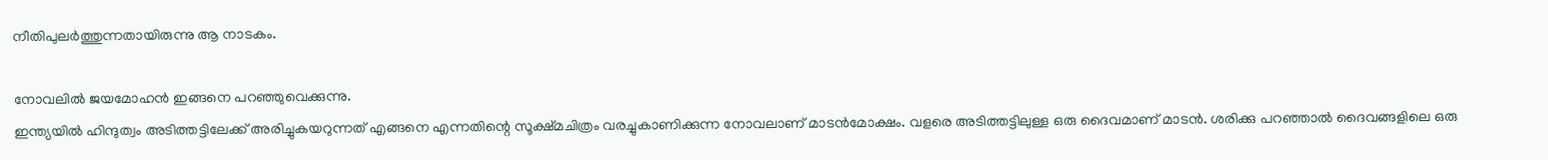നീതിപുലർത്തുന്നതായിരുന്നു ആ നാടകം.

നോവലിൽ ജയമോഹൻ ഇങ്ങനെ പറഞ്ഞുവെക്കുന്നു.
ഇന്ത്യയിൽ ഹിന്ദുത്വം അടിത്തട്ടിലേക്ക് അരിച്ചുകയറുന്നത് എങ്ങനെ എന്നതിന്റെ സൂക്ഷ്മചിത്രം വരച്ചുകാണിക്കുന്ന നോവലാണ് മാടൻമോക്ഷം. വളരെ അടിത്തട്ടിലുള്ള ഒരു ദൈവമാണ് മാടൻ. ശരിക്കു പറഞ്ഞാൽ ദൈവങ്ങളിലെ ഒരു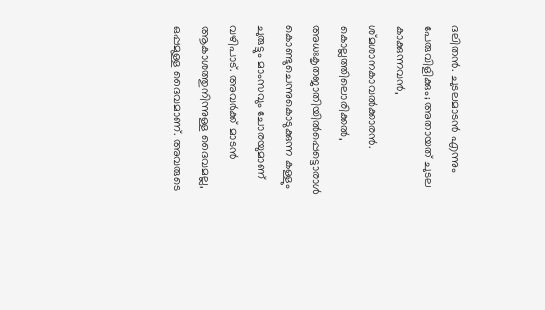ദലിതൻ. ചുടലമാടൻ എന്നും പേരുവിളിക്കും; അതായത് ചുടല കാക്കുന്നവൻ, ശ്മശാനകാവൽക്കാരൻ.
കൊല്ലത്തിലൊരിക്കൽ, അധഃകൃതജാതിയിൽപ്പെട്ടൊരാൾ കൊണ്ടുചെന്നുകൊടുക്കുന്ന കള്ളും ചുരുട്ടും മാംസവും ചോരയുമാണ് വഴിപാട്. അവർക്ക് മാടൻ ആകാശത്തുനിന്നുള്ള ദൈവമല്ല, ഒപ്പമുള്ള ദൈവമാണ്. അവരുടെ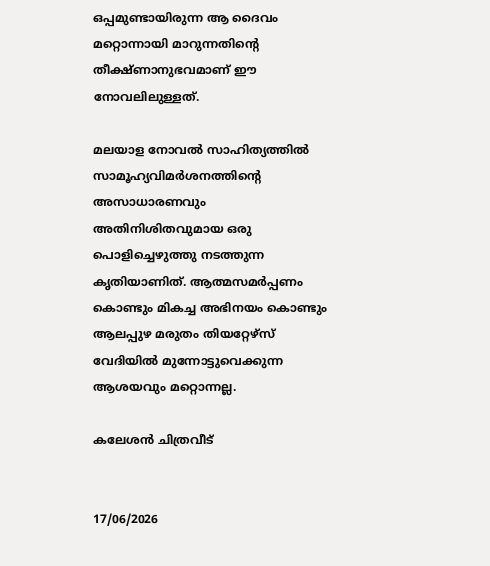ഒപ്പമുണ്ടായിരുന്ന ആ ദൈവം മറ്റൊന്നായി മാറുന്നതിന്റെ തീക്ഷ്ണാനുഭവമാണ് ഈ നോവലിലുള്ളത്.

മലയാള നോവൽ സാഹിത്യത്തിൽ സാമൂഹ്യവിമർശനത്തിന്റെ അസാധാരണവും അതിനിശിതവുമായ ഒരു പൊളിച്ചെഴുത്തു നടത്തുന്ന കൃതിയാണിത്. ആത്മസമർപ്പണം കൊണ്ടും മികച്ച അഭിനയം കൊണ്ടും ആലപ്പുഴ മരുതം തിയറ്റേഴ്സ് വേദിയിൽ മുന്നോട്ടുവെക്കുന്ന ആശയവും മറ്റൊന്നല്ല.

കലേശൻ ചിത്രവീട്


17/06/2026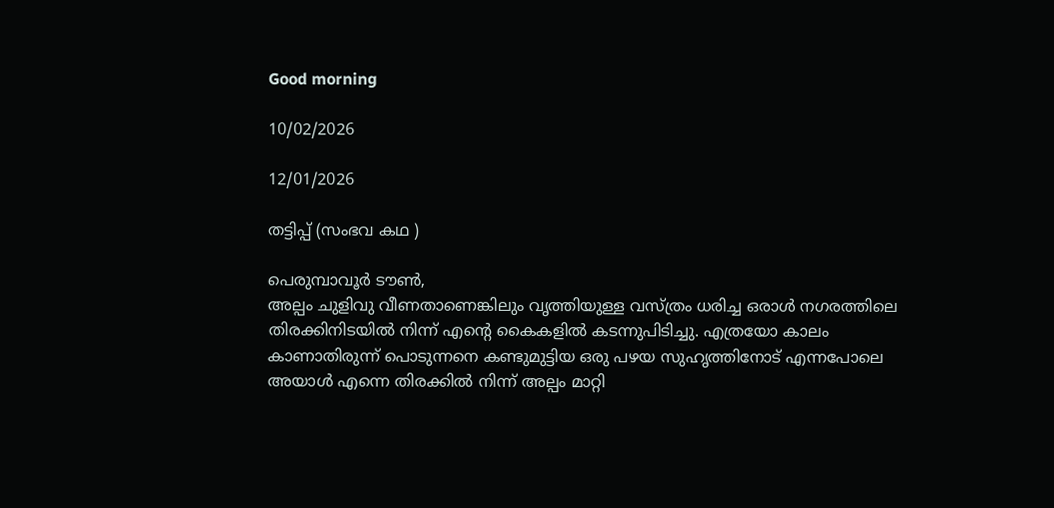Good morning

10/02/2026

12/01/2026

തട്ടിപ്പ് (സംഭവ കഥ )

പെരുമ്പാവൂർ ടൗൺ,
അല്പം ചുളിവു വീണതാണെങ്കിലും വൃത്തിയുള്ള വസ്ത്രം ധരിച്ച ഒരാൾ നഗരത്തിലെ തിരക്കിനിടയിൽ നിന്ന് എന്റെ കൈകളിൽ കടന്നുപിടിച്ചു. എത്രയോ കാലം കാണാതിരുന്ന് പൊടുന്നനെ കണ്ടുമുട്ടിയ ഒരു പഴയ സുഹൃത്തിനോട് എന്നപോലെ അയാൾ എന്നെ തിരക്കിൽ നിന്ന് അല്പം മാറ്റി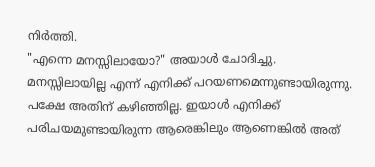നിർത്തി.
"എന്നെ മനസ്സിലായോ?" അയാൾ ചോദിച്ചു.
മനസ്സിലായില്ല എന്ന് എനിക്ക് പറയണമെന്നുണ്ടായിരുന്നു. പക്ഷേ അതിന് കഴിഞ്ഞില്ല. ഇയാൾ എനിക്ക് പരിചയമുണ്ടായിരുന്ന ആരെങ്കിലും ആണെങ്കിൽ അത്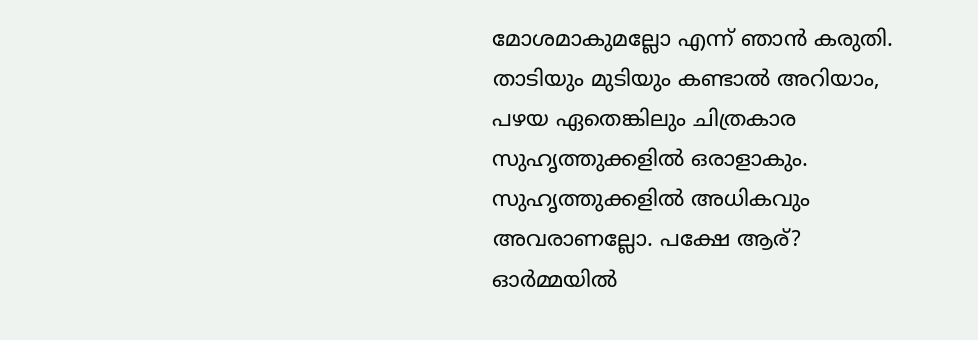മോശമാകുമല്ലോ എന്ന് ഞാൻ കരുതി. താടിയും മുടിയും കണ്ടാൽ അറിയാം, പഴയ ഏതെങ്കിലും ചിത്രകാര സുഹൃത്തുക്കളിൽ ഒരാളാകും. സുഹൃത്തുക്കളിൽ അധികവും അവരാണല്ലോ. പക്ഷേ ആര്? ഓർമ്മയിൽ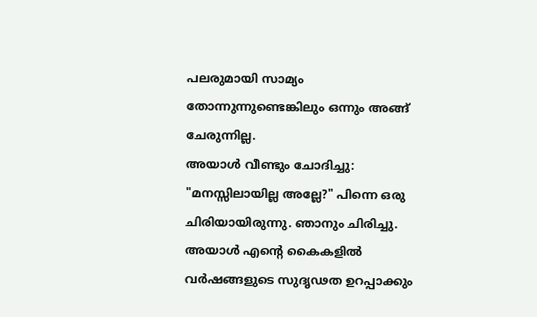പലരുമായി സാമ്യം തോന്നുന്നുണ്ടെങ്കിലും ഒന്നും അങ്ങ് ചേരുന്നില്ല.
അയാൾ വീണ്ടും ചോദിച്ചു: "മനസ്സിലായില്ല അല്ലേ?" പിന്നെ ഒരു ചിരിയായിരുന്നു. ഞാനും ചിരിച്ചു.
അയാൾ എന്റെ കൈകളിൽ വർഷങ്ങളുടെ സുദൃഢത ഉറപ്പാക്കും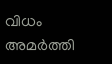വിധം അമർത്തി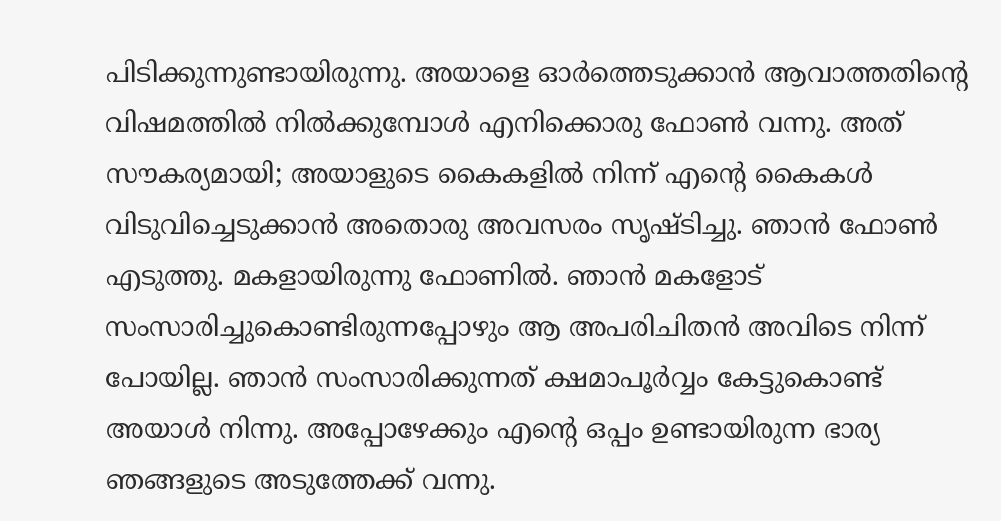പിടിക്കുന്നുണ്ടായിരുന്നു. അയാളെ ഓർത്തെടുക്കാൻ ആവാത്തതിന്റെ വിഷമത്തിൽ നിൽക്കുമ്പോൾ എനിക്കൊരു ഫോൺ വന്നു. അത് സൗകര്യമായി; അയാളുടെ കൈകളിൽ നിന്ന് എന്റെ കൈകൾ വിടുവിച്ചെടുക്കാൻ അതൊരു അവസരം സൃഷ്ടിച്ചു. ഞാൻ ഫോൺ എടുത്തു. മകളായിരുന്നു ഫോണിൽ. ഞാൻ മകളോട് സംസാരിച്ചുകൊണ്ടിരുന്നപ്പോഴും ആ അപരിചിതൻ അവിടെ നിന്ന് പോയില്ല. ഞാൻ സംസാരിക്കുന്നത് ക്ഷമാപൂർവ്വം കേട്ടുകൊണ്ട് അയാൾ നിന്നു. അപ്പോഴേക്കും എന്റെ ഒപ്പം ഉണ്ടായിരുന്ന ഭാര്യ ഞങ്ങളുടെ അടുത്തേക്ക് വന്നു.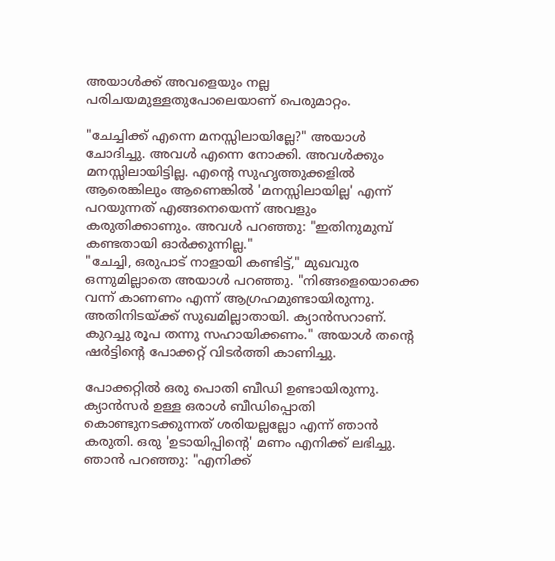അയാൾക്ക് അവളെയും നല്ല പരിചയമുള്ളതുപോലെയാണ് പെരുമാറ്റം.

"ചേച്ചിക്ക് എന്നെ മനസ്സിലായില്ലേ?" അയാൾ ചോദിച്ചു. അവൾ എന്നെ നോക്കി. അവൾക്കും മനസ്സിലായിട്ടില്ല. എന്റെ സുഹൃത്തുക്കളിൽ ആരെങ്കിലും ആണെങ്കിൽ 'മനസ്സിലായില്ല' എന്ന് പറയുന്നത് എങ്ങനെയെന്ന് അവളും കരുതിക്കാണും. അവൾ പറഞ്ഞു: "ഇതിനുമുമ്പ് കണ്ടതായി ഓർക്കുന്നില്ല."
"ചേച്ചി, ഒരുപാട് നാളായി കണ്ടിട്ട്," മുഖവുര ഒന്നുമില്ലാതെ അയാൾ പറഞ്ഞു. "നിങ്ങളെയൊക്കെ വന്ന് കാണണം എന്ന് ആഗ്രഹമുണ്ടായിരുന്നു. അതിനിടയ്ക്ക് സുഖമില്ലാതായി. ക്യാൻസറാണ്. കുറച്ചു രൂപ തന്നു സഹായിക്കണം." അയാൾ തന്റെ ഷർട്ടിന്റെ പോക്കറ്റ് വിടർത്തി കാണിച്ചു.

പോക്കറ്റിൽ ഒരു പൊതി ബീഡി ഉണ്ടായിരുന്നു. ക്യാൻസർ ഉള്ള ഒരാൾ ബീഡിപ്പൊതി കൊണ്ടുനടക്കുന്നത് ശരിയല്ലല്ലോ എന്ന് ഞാൻ കരുതി. ഒരു 'ഉടായിപ്പിന്റെ' മണം എനിക്ക് ലഭിച്ചു.
ഞാൻ പറഞ്ഞു: "എനിക്ക്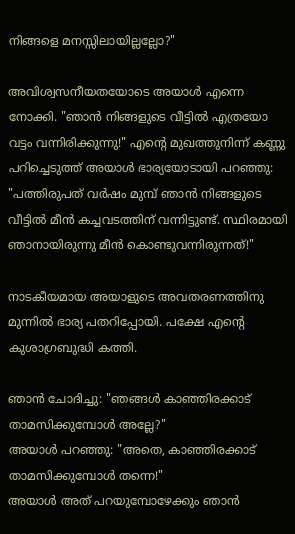നിങ്ങളെ മനസ്സിലായില്ലല്ലോ?"

അവിശ്വസനീയതയോടെ അയാൾ എന്നെ നോക്കി. "ഞാൻ നിങ്ങളുടെ വീട്ടിൽ എത്രയോ വട്ടം വന്നിരിക്കുന്നു!" എന്റെ മുഖത്തുനിന്ന് കണ്ണു പറിച്ചെടുത്ത് അയാൾ ഭാര്യയോടായി പറഞ്ഞു: "പത്തിരുപത് വർഷം മുമ്പ് ഞാൻ നിങ്ങളുടെ വീട്ടിൽ മീൻ കച്ചവടത്തിന് വന്നിട്ടുണ്ട്. സ്ഥിരമായി ഞാനായിരുന്നു മീൻ കൊണ്ടുവന്നിരുന്നത്!"

നാടകീയമായ അയാളുടെ അവതരണത്തിനു മുന്നിൽ ഭാര്യ പതറിപ്പോയി. പക്ഷേ എൻ്റെ കുശാഗ്രബുദ്ധി കത്തി.

ഞാൻ ചോദിച്ചു: "ഞങ്ങൾ കാഞ്ഞിരക്കാട് താമസിക്കുമ്പോൾ അല്ലേ?"
അയാൾ പറഞ്ഞു: "അതെ, കാഞ്ഞിരക്കാട് താമസിക്കുമ്പോൾ തന്നെ!"
അയാൾ അത് പറയുമ്പോഴേക്കും ഞാൻ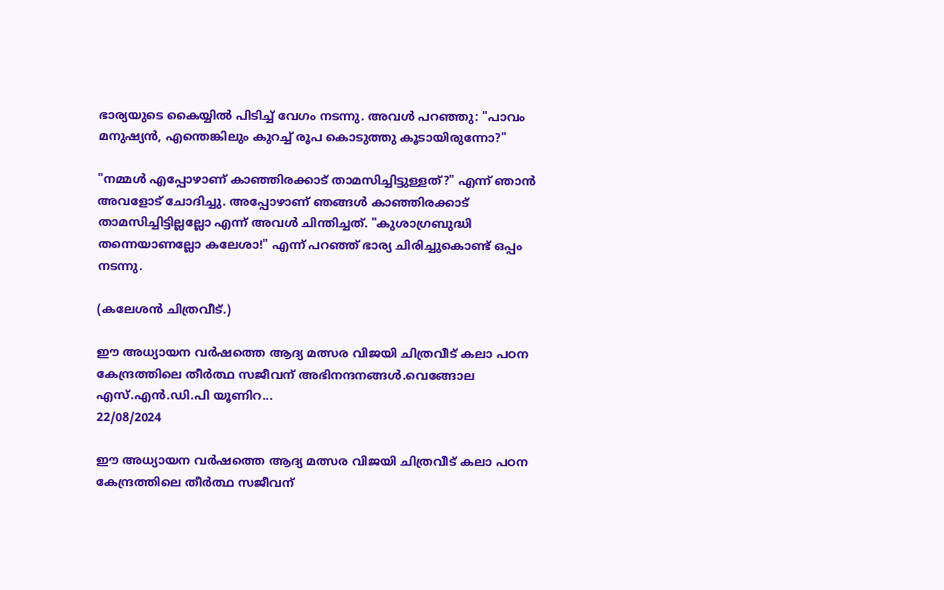ഭാര്യയുടെ കൈയ്യിൽ പിടിച്ച് വേഗം നടന്നു. അവൾ പറഞ്ഞു: "പാവം മനുഷ്യൻ, എന്തെങ്കിലും കുറച്ച് രൂപ കൊടുത്തു കൂടായിരുന്നോ?"

"നമ്മൾ എപ്പോഴാണ് കാഞ്ഞിരക്കാട് താമസിച്ചിട്ടുള്ളത്?" എന്ന് ഞാൻ അവളോട് ചോദിച്ചു. അപ്പോഴാണ് ഞങ്ങൾ കാഞ്ഞിരക്കാട് താമസിച്ചിട്ടില്ലല്ലോ എന്ന് അവൾ ചിന്തിച്ചത്. "കുശാഗ്രബുദ്ധി തന്നെയാണല്ലോ കലേശാ!" എന്ന് പറഞ്ഞ് ഭാര്യ ചിരിച്ചുകൊണ്ട് ഒപ്പം നടന്നു.

(കലേശൻ ചിത്രവീട്.)

ഈ അധ്യായന വർഷത്തെ ആദ്യ മത്സര വിജയി ചിത്രവീട് കലാ പഠന കേന്ദ്രത്തിലെ തീർത്ഥ സജീവന് അഭിനന്ദനങ്ങൾ.വെങ്ങോല എസ്.എൻ.ഡി.പി യൂണിറ...
22/08/2024

ഈ അധ്യായന വർഷത്തെ ആദ്യ മത്സര വിജയി ചിത്രവീട് കലാ പഠന കേന്ദ്രത്തിലെ തീർത്ഥ സജീവന്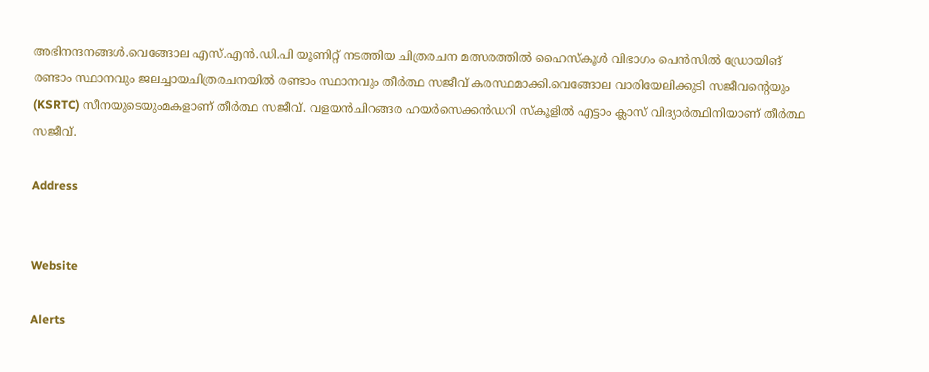അഭിനന്ദനങ്ങൾ.വെങ്ങോല എസ്.എൻ.ഡി.പി യൂണിറ്റ് നടത്തിയ ചിത്രരചന മത്സരത്തിൽ ഹൈസ്കൂൾ വിഭാഗം പെൻസിൽ ഡ്രോയിങ് രണ്ടാം സ്ഥാനവും ജലച്ചായചിത്രരചനയിൽ രണ്ടാം സ്ഥാനവും തീർത്ഥ സജീവ് കരസ്ഥമാക്കി.വെങ്ങോല വാരിയേലിക്കുടി സജീവന്റെയും
(KSRTC) സീനയുടെയുംമകളാണ് തീർത്ഥ സജീവ്. വളയൻചിറങ്ങര ഹയർസെക്കൻഡറി സ്കൂളിൽ എട്ടാം ക്ലാസ് വിദ്യാർത്ഥിനിയാണ് തീർത്ഥ സജീവ്.

Address


Website

Alerts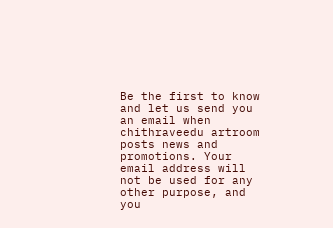Be the first to know and let us send you an email when chithraveedu artroom posts news and promotions. Your email address will not be used for any other purpose, and you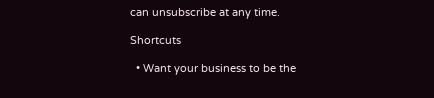can unsubscribe at any time.

Shortcuts

  • Want your business to be the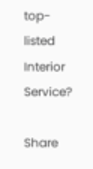top-listed Interior Service?

Share